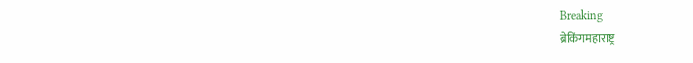Breaking
ब्रेकिंगमहाराष्ट्र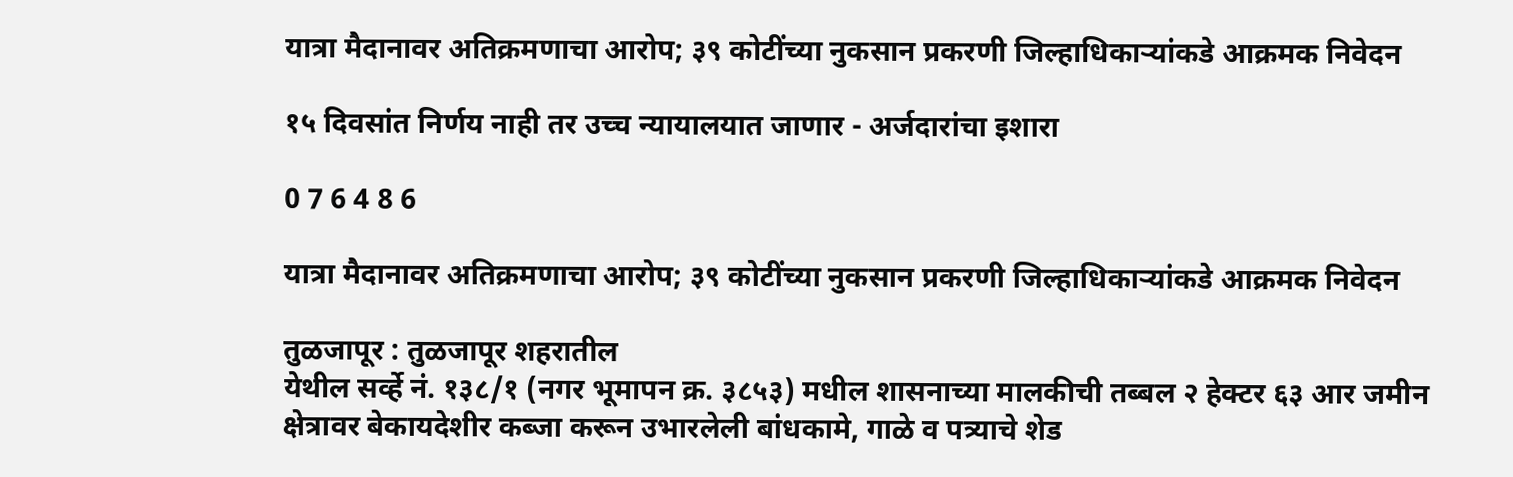यात्रा मैदानावर अतिक्रमणाचा आरोप; ३९ कोटींच्या नुकसान प्रकरणी जिल्हाधिकाऱ्यांकडे आक्रमक निवेदन

१५ दिवसांत निर्णय नाही तर उच्च न्यायालयात जाणार - अर्जदारांचा इशारा

0 7 6 4 8 6

यात्रा मैदानावर अतिक्रमणाचा आरोप; ३९ कोटींच्या नुकसान प्रकरणी जिल्हाधिकाऱ्यांकडे आक्रमक निवेदन

तुळजापूर : तुळजापूर शहरातील
येथील सर्व्हे नं. १३८/१ (नगर भूमापन क्र. ३८५३) मधील शासनाच्या मालकीची तब्बल २ हेक्टर ६३ आर जमीन क्षेत्रावर बेकायदेशीर कब्जा करून उभारलेली बांधकामे, गाळे व पत्र्याचे शेड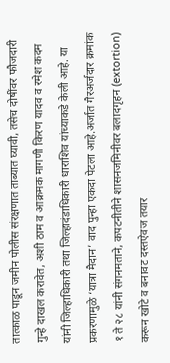तात्काळ पाडून जमीन पोलीस संरक्षणात ताब्यात घ्यावी, तसेच दोषींवर फौजदारी गुन्हे दाखल करावेत, अशी ठाम व आक्रमक मागणी किरण यादव व रमेश कदम यांनी जिल्हाधिकारी तथा जिल्हादंडाधिकारी धाराशिव यांच्याकडे केली आहे. या प्रकरणामुळे ‘यात्रा मैदान’ वाद पुन्हा एकदा पेटला आहे.अर्जात गैरअर्जदार क्रमांक १ ते २८ यांनी संगनमताने, कपटनीतीने शासनजमिनीवर बलादगृहन (extortion) करून खोटे व बनावट दस्तऐवज तयार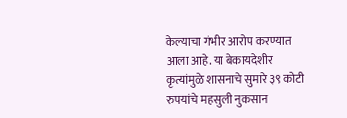केल्याचा गंभीर आरोप करण्यात आला आहे. या बेकायदेशीर कृत्यांमुळे शासनाचे सुमारे ३९ कोटी रुपयांचे महसुली नुकसान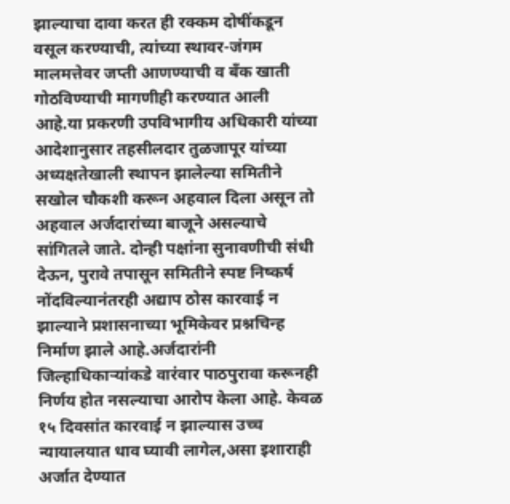झाल्याचा दावा करत ही रक्कम दोषींकडून वसूल करण्याची, त्यांच्या स्थावर-जंगम मालमत्तेवर जप्ती आणण्याची व बँक खाती गोठविण्याची मागणीही करण्यात आली आहे.या प्रकरणी उपविभागीय अधिकारी यांच्या आदेशानुसार तहसीलदार तुळजापूर यांच्या अध्यक्षतेखाली स्थापन झालेल्या समितीने सखोल चौकशी करून अहवाल दिला असून तो अहवाल अर्जदारांच्या बाजूने असल्याचे सांगितले जाते. दोन्ही पक्षांना सुनावणीची संधी देऊन, पुरावे तपासून समितीने स्पष्ट निष्कर्ष नोंदविल्यानंतरही अद्याप ठोस कारवाई न झाल्याने प्रशासनाच्या भूमिकेवर प्रश्नचिन्ह निर्माण झाले आहे.अर्जदारांनी जिल्हाधिकाऱ्यांकडे वारंवार पाठपुरावा करूनही निर्णय होत नसल्याचा आरोप केला आहे. केवळ १५ दिवसांत कारवाई न झाल्यास उच्च न्यायालयात धाव घ्यावी लागेल,असा इशाराही अर्जात देण्यात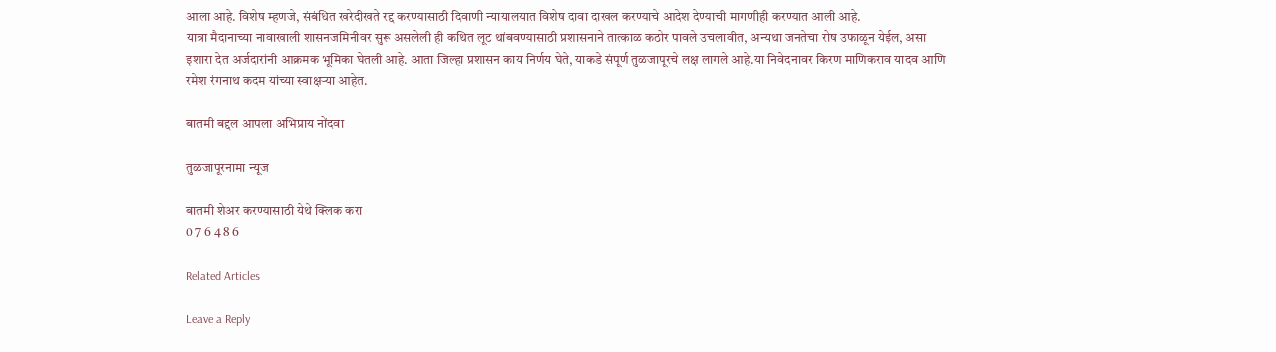आला आहे. विशेष म्हणजे, संबंधित खरेदीखते रद्द करण्यासाठी दिवाणी न्यायालयात विशेष दावा दाखल करण्याचे आदेश देण्याची मागणीही करण्यात आली आहे.
यात्रा मैदानाच्या नावाखाली शासनजमिनीवर सुरू असलेली ही कथित लूट थांबवण्यासाठी प्रशासनाने तात्काळ कठोर पावले उचलावीत, अन्यथा जनतेचा रोष उफाळून येईल, असा इशारा देत अर्जदारांनी आक्रमक भूमिका घेतली आहे. आता जिल्हा प्रशासन काय निर्णय घेते, याकडे संपूर्ण तुळजापूरचे लक्ष लागले आहे.या निवेदनावर किरण माणिकराव यादव आणि रमेश रंगनाथ कदम यांच्या स्वाक्षऱ्या आहेत.

बातमी बद्दल आपला अभिप्राय नोंदवा

तुळजापूरनामा न्यूज

बातमी शेअर करण्यासाठी येथे क्लिक करा
0 7 6 4 8 6

Related Articles

Leave a Reply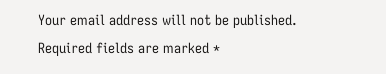Your email address will not be published. Required fields are marked *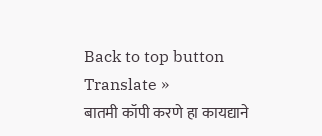Back to top button
Translate »
बातमी कॉपी करणे हा कायद्याने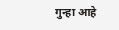गुन्हा आहे